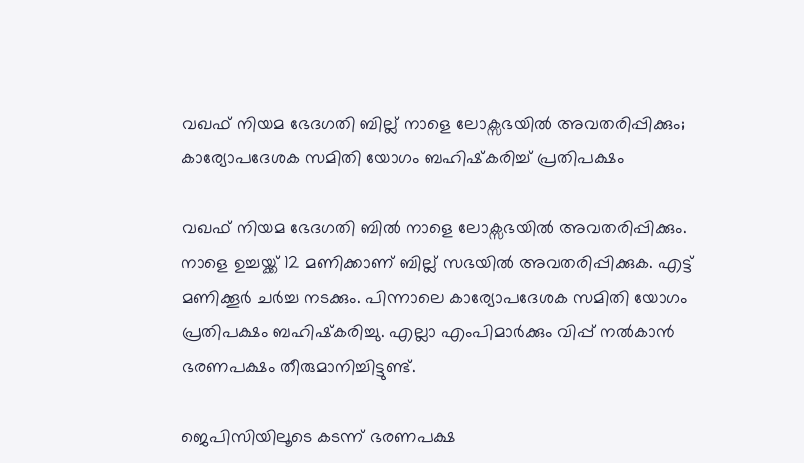വഖഫ് നിയമ ഭേദഗതി ബില്ല് നാളെ ലോക്സഭയില്‍ അവതരിപ്പിക്കും; കാര്യോപദേശക സമിതി യോഗം ബഹിഷ്‌കരിച്ച് പ്രതിപക്ഷം

വഖഫ് നിയമ ഭേദഗതി ബില്‍ നാളെ ലോക്സഭയില്‍ അവതരിപ്പിക്കും. നാളെ ഉച്ചയ്ക്ക് 12 മണിക്കാണ് ബില്ല് സഭയിൽ അവതരിപ്പിക്കുക. എട്ട് മണിക്കൂർ ചർച്ച നടക്കും. പിന്നാലെ കാര്യോപദേശക സമിതി യോഗം പ്രതിപക്ഷം ബഹിഷ്‌കരിച്ചു. എല്ലാ എംപിമാർക്കും വിപ്പ് നൽകാൻ ഭരണപക്ഷം തീരുമാനിച്ചിട്ടുണ്ട്.

ജെപിസിയിലൂടെ കടന്ന് ഭരണപക്ഷ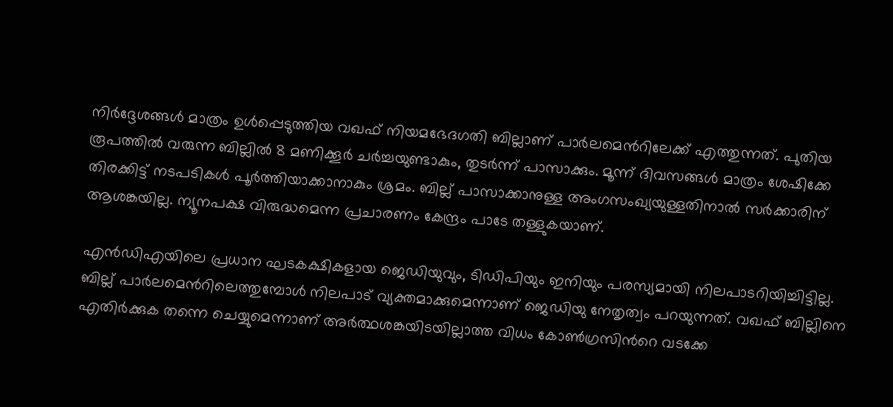നിര്‍ദ്ദേശങ്ങള്‍ മാത്രം ഉള്‍പ്പെടുത്തിയ വഖഫ് നിയമഭേദഗതി ബില്ലാണ് പാര്‍ലമെന്‍റിലേക്ക് എത്തുന്നത്. പുതിയ രൂപത്തില്‍ വരുന്ന ബില്ലില്‍ 8 മണിക്കൂർ ചര്‍ച്ചയുണ്ടാകും, തുടര്‍ന്ന് പാസാക്കും. മൂന്ന് ദിവസങ്ങള്‍ മാത്രം ശേഷിക്കേ തിരക്കിട്ട് നടപടികള്‍ പൂര്‍ത്തിയാക്കാനാകും ശ്രമം. ബില്ല് പാസാക്കാനുള്ള അംഗസംഖ്യയുള്ളതിനാല്‍ സര്‍ക്കാരിന് ആശങ്കയില്ല. ന്യൂനപക്ഷ വിരുദ്ധമെന്ന പ്രചാരണം കേന്ദ്രം പാടേ തള്ളുകയാണ്.

എന്‍ഡിഎയിലെ പ്രധാന ഘടകക്ഷികളായ ജെഡിയുവും, ടിഡിപിയും ഇനിയും പരസ്യമായി നിലപാടറിയിച്ചിട്ടില്ല. ബില്ല് പാര്‍ലമെന്‍റിലെത്തുമ്പോള്‍ നിലപാട് വ്യക്തമാക്കുമെന്നാണ് ജെഡിയു നേതൃത്വം പറയുന്നത്. വഖഫ് ബില്ലിനെ എതിര്‍ക്കുക തന്നെ ചെയ്യുമെന്നാണ് അര്‍ത്ഥശങ്കയിടയില്ലാത്ത വിധം കോണ്‍ഗ്രസിന്‍റെ വടക്കേ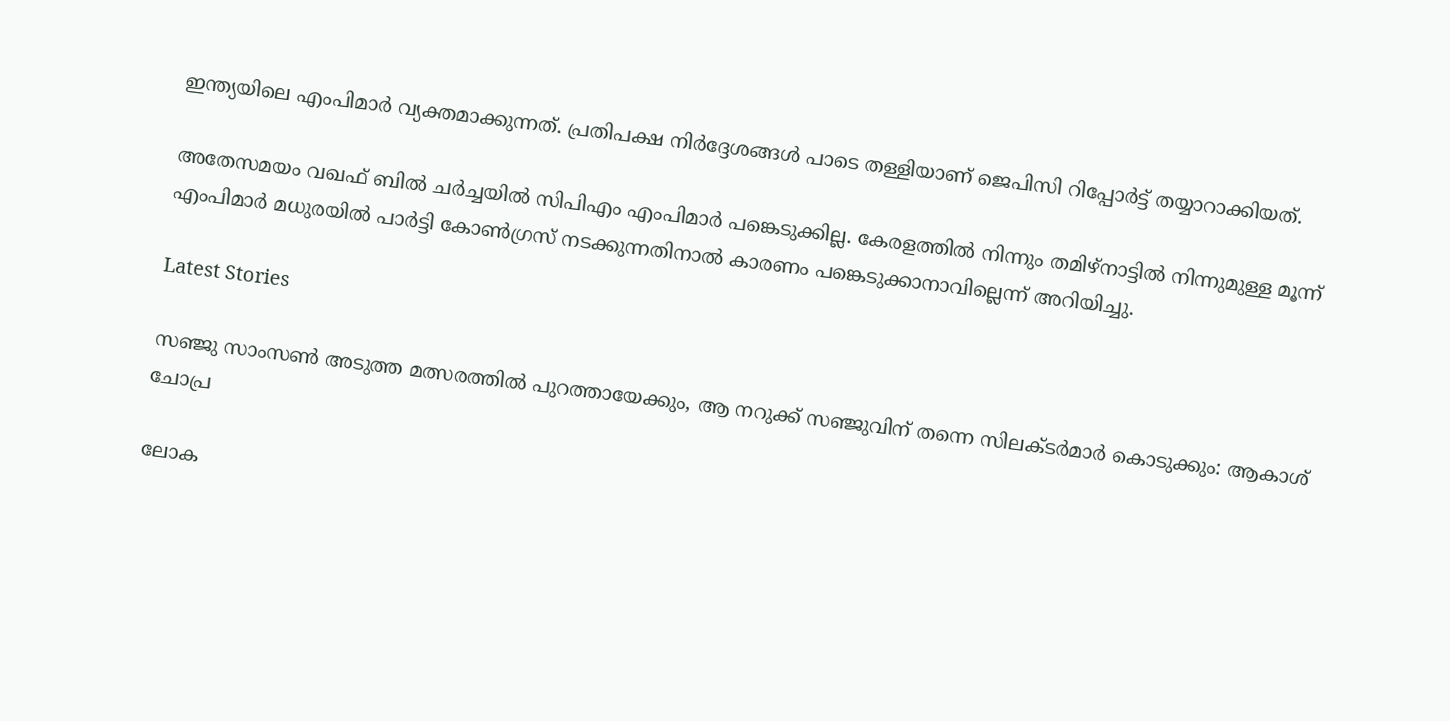ഇന്ത്യയിലെ എംപിമാര്‍ വ്യക്തമാക്കുന്നത്. പ്രതിപക്ഷ നിര്‍ദ്ദേശങ്ങള്‍ പാടെ തള്ളിയാണ് ജെപിസി റിപ്പോര്‍ട്ട് തയ്യാറാക്കിയത്.

അതേസമയം വഖഫ് ബിൽ ചർച്ചയിൽ സിപിഎം എംപിമാർ പങ്കെടുക്കില്ല. കേരളത്തിൽ നിന്നും തമിഴ്നാട്ടിൽ നിന്നുമുള്ള മൂന്ന് എംപിമാർ മധുരയിൽ പാർട്ടി കോൺഗ്രസ് നടക്കുന്നതിനാൽ കാരണം പങ്കെടുക്കാനാവില്ലെന്ന് അറിയിച്ചു.

Latest Stories

സഞ്ജു സാംസൺ അടുത്ത മത്സരത്തിൽ പുറത്തായേക്കും, ആ നറുക്ക് സഞ്ജുവിന് തന്നെ സിലക്ടർമാർ കൊടുക്കും: ആകാശ് ചോപ്ര

ലോക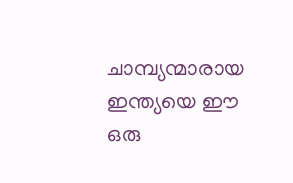ചാമ്പ്യന്മാരായ ഇന്ത്യയെ ഈ ഒരു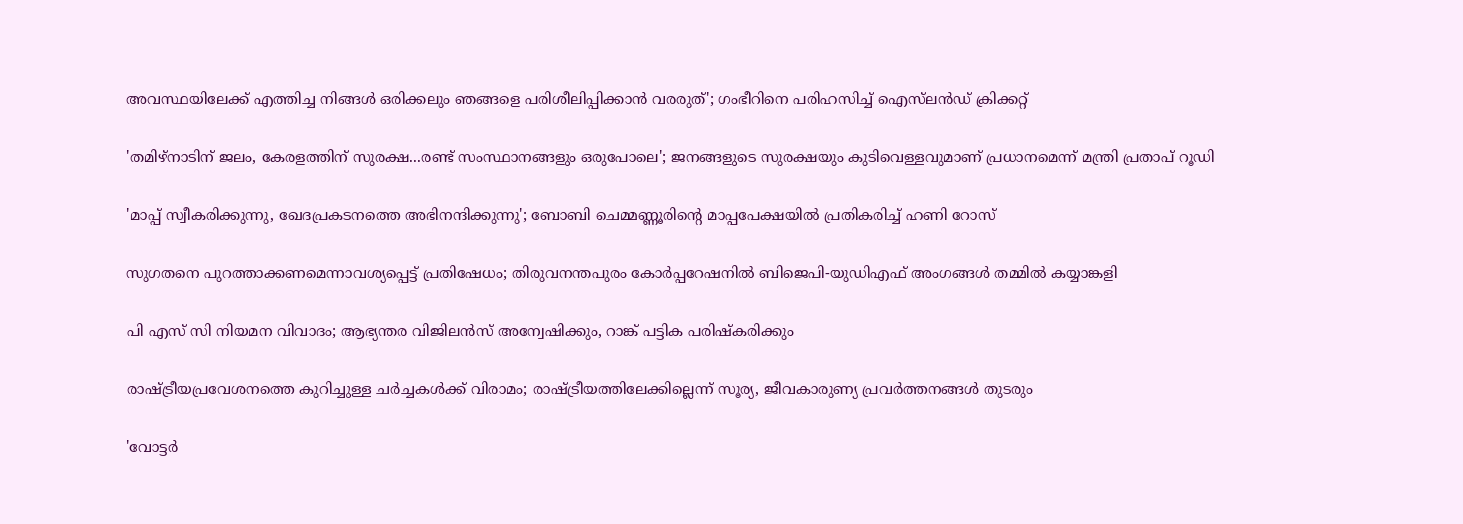അവസ്ഥയിലേക്ക് എത്തിച്ച നിങ്ങൾ ഒരിക്കലും ഞങ്ങളെ പരിശീലിപ്പിക്കാൻ വരരുത്'; ഗംഭീറിനെ പരിഹസിച്ച് ഐസ്‌ലന്‍ഡ് ക്രിക്കറ്റ്

'തമിഴ്നാടിന് ജലം, കേരളത്തിന് സുരക്ഷ...രണ്ട് സംസ്ഥാനങ്ങളും ഒരുപോലെ'; ജനങ്ങളുടെ സുരക്ഷയും കുടിവെള്ളവുമാണ് പ്രധാനമെന്ന് മന്ത്രി പ്രതാപ് റൂഡി

'മാപ്പ് സ്വീകരിക്കുന്നു, ഖേദപ്രകടനത്തെ അഭിനന്ദിക്കുന്നു'; ബോബി ചെമ്മണ്ണൂരിൻ്റെ മാപ്പപേക്ഷയിൽ പ്രതികരിച്ച് ഹണി റോസ്

സുഗതനെ പുറത്താക്കണമെന്നാവശ്യപ്പെട്ട് പ്രതിഷേധം; തിരുവനന്തപുരം കോര്‍പ്പറേഷനില്‍ ബിജെപി-യുഡിഎഫ് അംഗങ്ങള്‍ തമ്മിൽ കയ്യാങ്കളി

പി എസ് സി നിയമന വിവാദം; ആഭ്യന്തര വിജിലൻസ് അന്വേഷിക്കും, റാങ്ക് പട്ടിക പരിഷ്കരിക്കും

രാഷ്ട്രീയപ്രവേശനത്തെ കുറിച്ചുള്ള ചര്‍ച്ചകൾക്ക് വിരാമം; രാഷ്ട്രീയത്തിലേക്കില്ലെന്ന് സൂര്യ, ജീവകാരുണ്യ പ്രവർത്തനങ്ങൾ തുടരും

'വോട്ടർ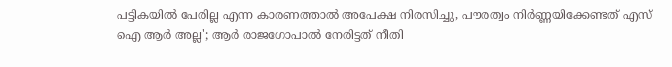പട്ടികയിൽ പേരില്ല എന്ന കാരണത്താൽ അപേക്ഷ നിരസിച്ചു, പൗരത്വം നിർണ്ണയിക്കേണ്ടത് എസ് ഐ ആർ അല്ല'; ആർ രാജഗോപാൽ നേരിട്ടത് നീതി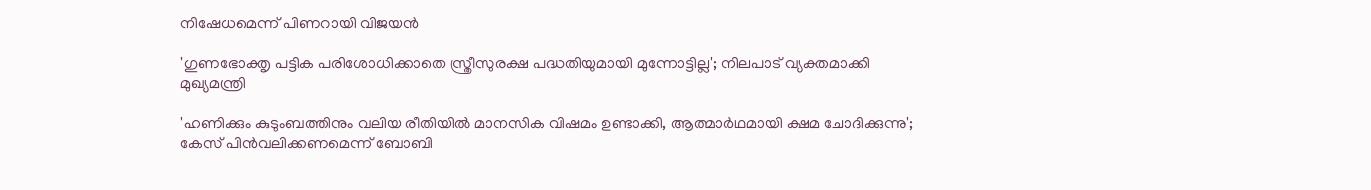നിഷേധമെന്ന് പിണറായി വിജയൻ

'ഗുണഭോക്തൃ പട്ടിക പരിശോധിക്കാതെ സ്ത്രീസുരക്ഷ പദ്ധതിയുമായി മുന്നോട്ടില്ല'; നിലപാട് വ്യക്തമാക്കി മുഖ്യമന്ത്രി

'ഹണിക്കും കുടുംബത്തിനും വലിയ രീതിയിൽ മാനസിക വിഷമം ഉണ്ടാക്കി, ആത്മാർഥമായി ക്ഷമ ചോദിക്കുന്നു'; കേസ് പിൻവലിക്കണമെന്ന് ബോബി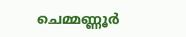ചെമ്മണ്ണൂർ